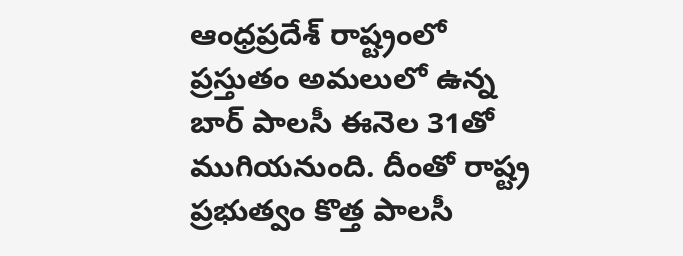ఆంధ్రప్రదేశ్ రాష్ట్రంలో ప్రస్తుతం అమలులో ఉన్న బార్ పాలసీ ఈనెల 31తో ముగియనుంది. దీంతో రాష్ట్ర ప్రభుత్వం కొత్త పాలసీ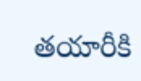తయారీకి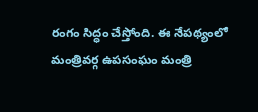రంగం సిద్ధం చేస్తోంది. ఈ నేపథ్యంలో మంత్రివర్గ ఉపసంఘం మంత్రి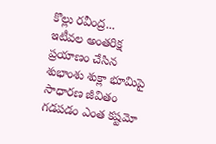కొల్లు రవీంద్ర...
ఇటీవల అంతరిక్ష ప్రయాణం చేసిన శుభాంశు శుక్లా భూమిపై సాధారణ జీవితం గడపడం ఎంత కష్టమో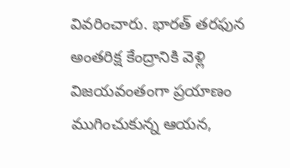వివరించారు. భారత్ తరఫున అంతరిక్ష కేంద్రానికి వెళ్లి విజయవంతంగా ప్రయాణం ముగించుకున్న ఆయన,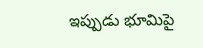ఇప్పుడు భూమిపై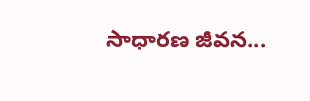సాధారణ జీవన...